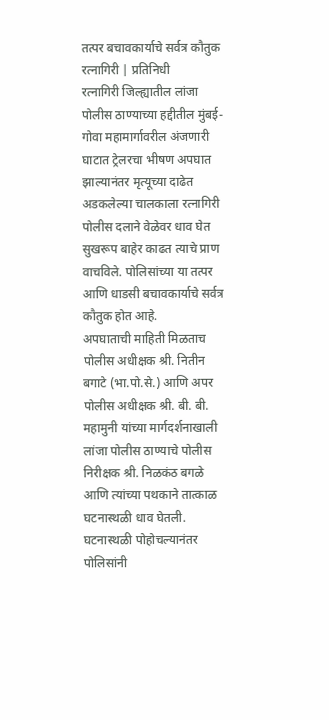तत्पर बचावकार्याचे सर्वत्र कौतुक
रत्नागिरी | प्रतिनिधी
रत्नागिरी जिल्ह्यातील लांजा पोलीस ठाण्याच्या हद्दीतील मुंबई-गोवा महामार्गावरील अंजणारी घाटात ट्रेलरचा भीषण अपघात झाल्यानंतर मृत्यूच्या दाढेत अडकलेल्या चालकाला रत्नागिरी पोलीस दलाने वेळेवर धाव घेत सुखरूप बाहेर काढत त्याचे प्राण वाचविले. पोलिसांच्या या तत्पर आणि धाडसी बचावकार्याचे सर्वत्र कौतुक होत आहे.
अपघाताची माहिती मिळताच पोलीस अधीक्षक श्री. नितीन बगाटे (भा.पो.से.) आणि अपर पोलीस अधीक्षक श्री. बी. बी. महामुनी यांच्या मार्गदर्शनाखाली लांजा पोलीस ठाण्याचे पोलीस निरीक्षक श्री. निळकंठ बगळे आणि त्यांच्या पथकाने तात्काळ घटनास्थळी धाव घेतली.
घटनास्थळी पोहोचल्यानंतर पोलिसांनी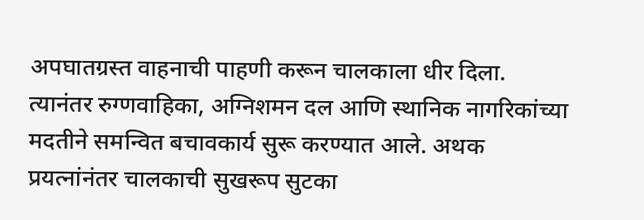अपघातग्रस्त वाहनाची पाहणी करून चालकाला धीर दिला. त्यानंतर रुग्णवाहिका, अग्निशमन दल आणि स्थानिक नागरिकांच्या मदतीने समन्वित बचावकार्य सुरू करण्यात आले. अथक प्रयत्नांनंतर चालकाची सुखरूप सुटका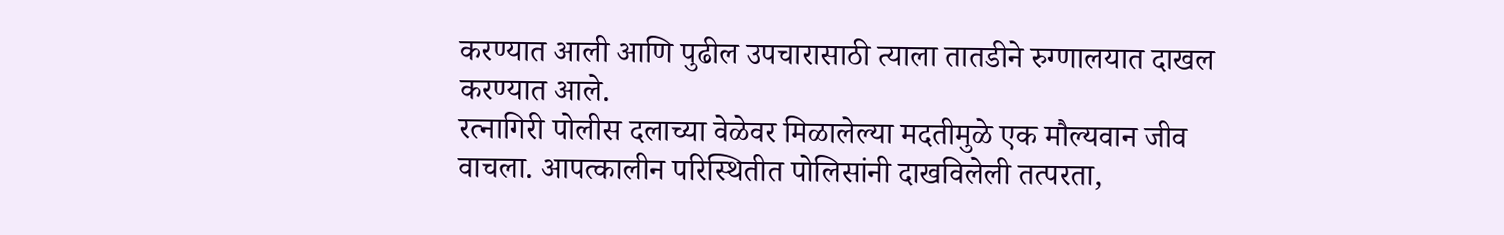करण्यात आली आणि पुढील उपचारासाठी त्याला तातडीने रुग्णालयात दाखल करण्यात आले.
रत्नागिरी पोलीस दलाच्या वेळेवर मिळालेल्या मदतीमुळे एक मौल्यवान जीव वाचला. आपत्कालीन परिस्थितीत पोलिसांनी दाखविलेली तत्परता,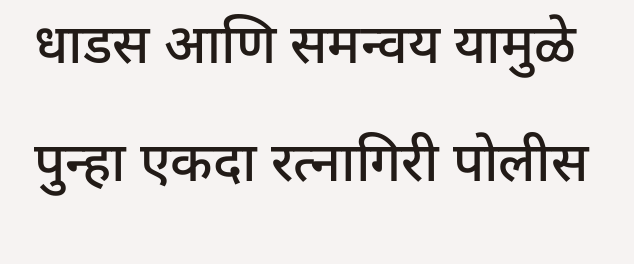धाडस आणि समन्वय यामुळे पुन्हा एकदा रत्नागिरी पोलीस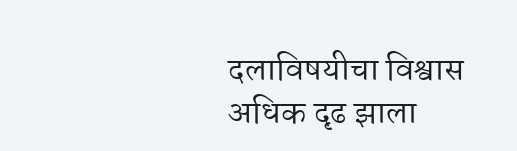दलाविषयीचा विश्वास अधिक दृढ झाला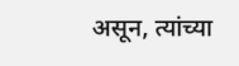असून, त्यांच्या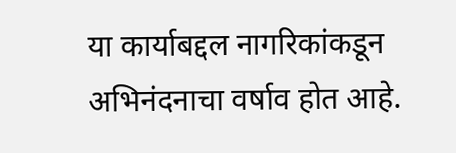या कार्याबद्दल नागरिकांकडून अभिनंदनाचा वर्षाव होत आहे.